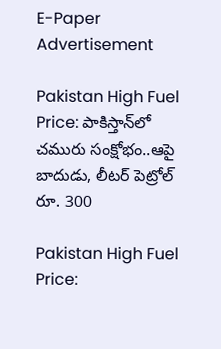E-Paper
Advertisement

Pakistan High Fuel Price: పాకిస్తాన్‌లో చమురు సంక్షోభం..ఆపై బాదుడు, లీటర్ పెట్రోల్ రూ. 300

Pakistan High Fuel Price: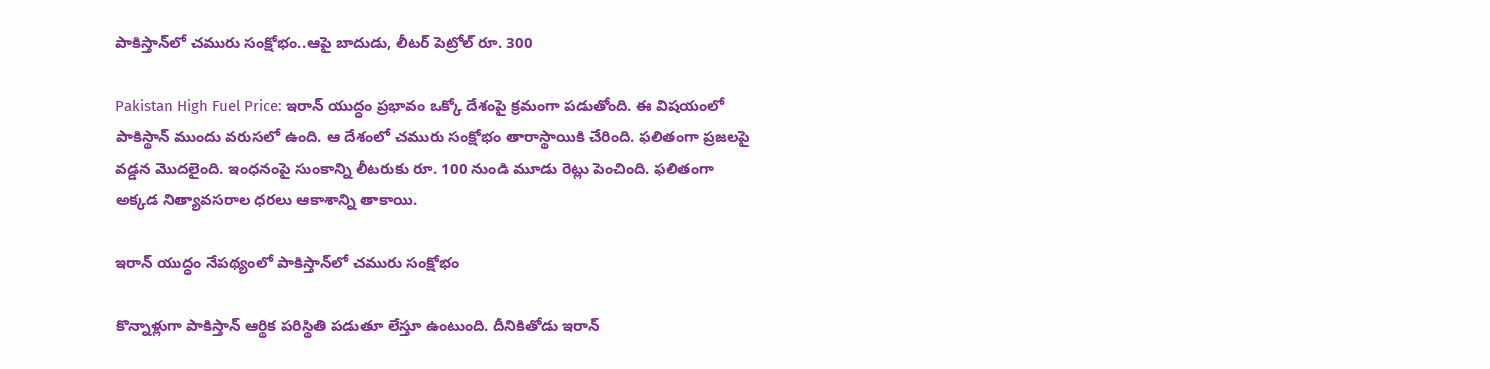పాకిస్తాన్‌లో చమురు సంక్షోభం..ఆపై బాదుడు, లీటర్ పెట్రోల్ రూ. 300

Pakistan High Fuel Price: ఇరాన్ యుద్ధం ప్రభావం ఒక్కో దేశంపై క్రమంగా పడుతోంది. ఈ విషయంలో పాకిస్థాన్ ముందు వరుసలో ఉంది. ఆ దేశంలో చమురు సంక్షోభం తారాస్థాయికి చేరింది. ఫలితంగా ప్రజలపై వడ్డన మొదలైంది. ఇంధనంపై సుంకాన్ని లీటరుకు రూ. 100 నుండి మూడు రెట్లు పెంచింది. ఫలితంగా అక్కడ నిత్యావసరాల ధరలు ఆకాశాన్ని తాకాయి.

ఇరాన్ యుద్ధం నేపథ్యంలో పాకిస్తాన్‌లో చమురు సంక్షోభం

కొన్నాళ్లుగా పాకిస్తాన్‌ ఆర్థిక పరిస్థితి పడుతూ లేస్తూ ఉంటుంది. దీనికితోడు ఇరాన్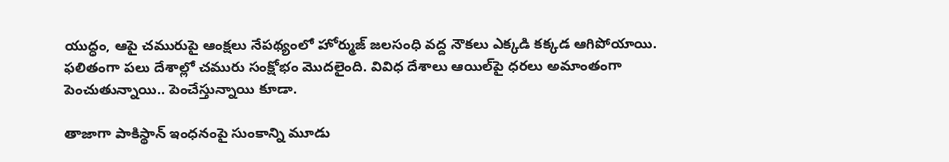యుద్ధం, ఆపై చమురుపై ఆంక్షలు నేపథ్యంలో హోర్ముజ్ జలసంధి వద్ద నౌకలు ఎక్కడి కక్కడ ఆగిపోయాయి. ఫలితంగా పలు దేశాల్లో చమురు సంక్షోభం మొదలైంది. వివిధ దేశాలు ఆయిల్‌పై ధరలు అమాంతంగా పెంచుతున్నాయి.. పెంచేస్తున్నాయి కూడా.

తాజాగా పాకిస్థాన్ ఇంధనంపై సుంకాన్ని మూడు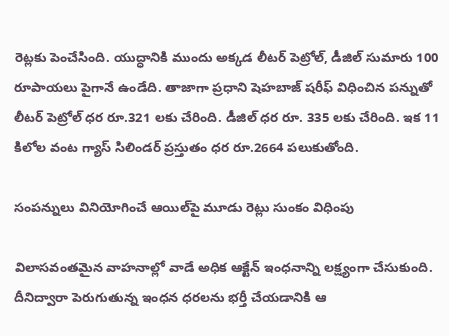రెట్లకు పెంచేసింది. యుద్ధానికి ముందు అక్కడ లీటర్ పెట్రోల్, డీజిల్ సుమారు 100 రూపాయలు పైగానే ఉండేది. తాజాగా ప్రధాని షెహబాజ్ షరీఫ్ విధించిన పన్నుతో లీటర్ పెట్రోల్ ధర రూ.321 లకు చేరింది. డీజిల్ ధర రూ. 335 లకు చేరింది. ఇక 11 కిలోల వంట గ్యాస్ సిలిండర్ ప్రస్తుతం ధర రూ.2664 పలుకుతోంది.

సంపన్నులు వినియోగించే ఆయిల్‌పై మూడు రెట్లు సుంకం విధింపు

విలాసవంతమైన వాహనాల్లో వాడే అధిక ఆక్టేన్ ఇంధనాన్ని లక్ష్యంగా చేసుకుంది. దీనిద్వారా పెరుగుతున్న ఇంధన ధరలను భర్తీ చేయడానికి ఆ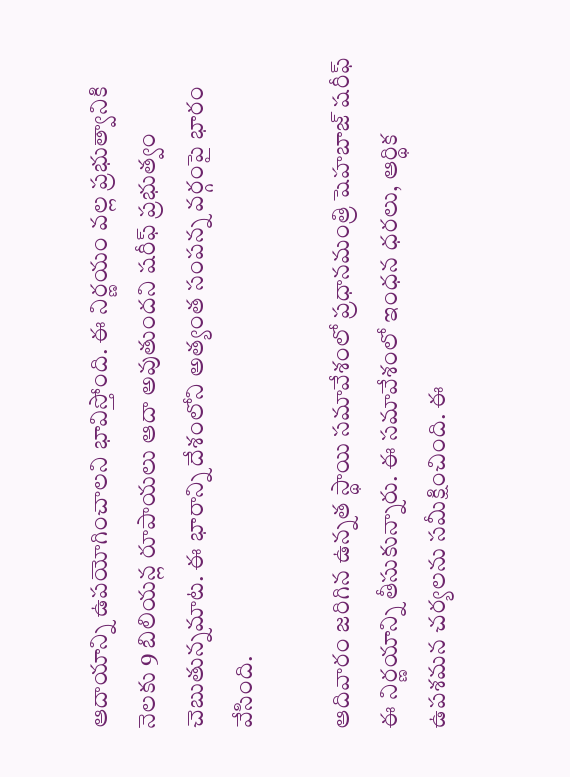ఆదాయాన్ని ఉపయోగించాలని భావిస్తోంది. ఈ నిర్ణయం వల్ల ప్రభుత్వానికి నెలకు 9 బిలియన్ల రూపాయలు ఆదా అవుతుందని షరీఫ్ ప్రభుత్వం చెబుతున్నమాట. ఈ భారాన్ని దేశంలోని అత్యంత సంపన్న వర్గంపై భారం వేసింది.

ఆదివారం జరిగిన ఉన్నత స్థాయి సమావేశంలో ప్రధానమంత్రి షెహబాజ్ షరీఫ్ ఈ నిర్ణయాన్ని తీసుకున్నారు. ఈ సమావేశంలో ఇంధన ధరలు, ఆర్థిక ఉపశమన చర్యలను సమీక్షించింది. ఈ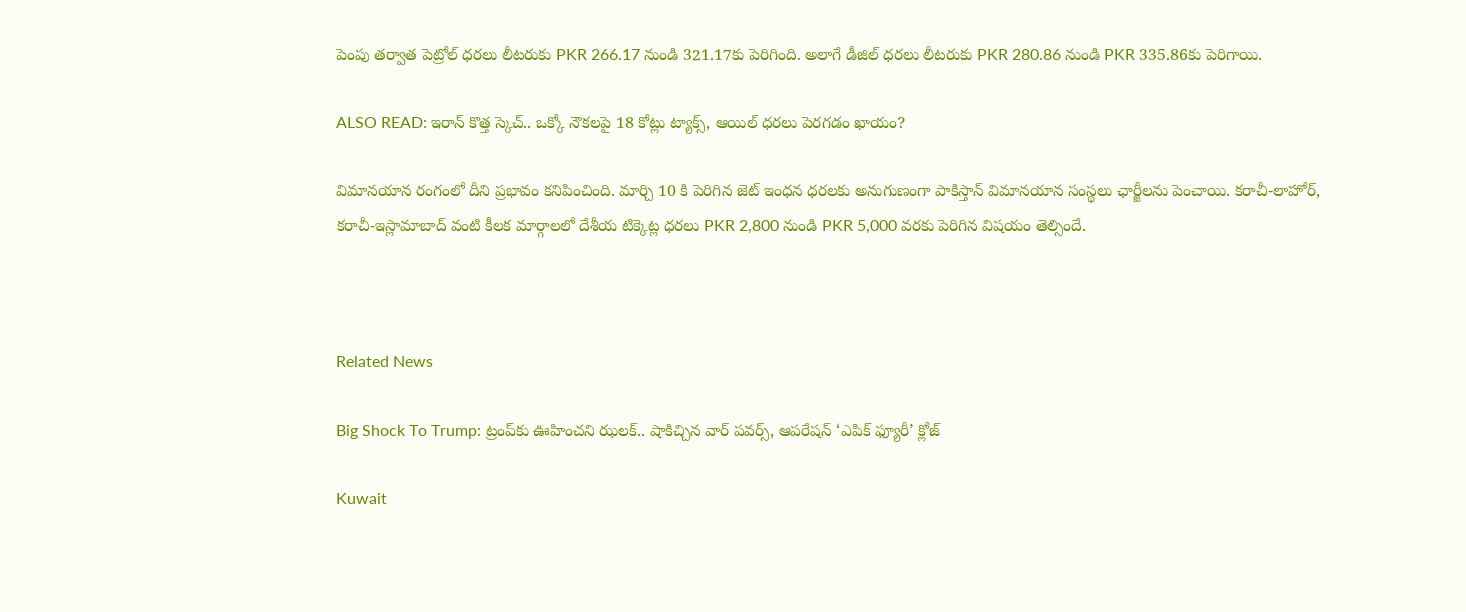పెంపు తర్వాత పెట్రోల్ ధరలు లీటరుకు PKR 266.17 నుండి 321.17కు పెరిగింది. అలాగే డీజిల్ ధరలు లీటరుకు PKR 280.86 నుండి PKR 335.86కు పెరిగాయి.

ALSO READ: ఇరాన్ కొత్త స్కెచ్.. ఒక్కో నౌకలపై 18 కోట్లు ట్యాక్స్, ఆయిల్ ధరలు పెరగడం ఖాయం?

విమానయాన రంగంలో దీని ప్రభావం కనిపించింది. మార్చి 10 కి పెరిగిన జెట్ ఇంధన ధరలకు అనుగుణంగా పాకిస్తాన్ విమానయాన సంస్థలు ఛార్జీలను పెంచాయి. కరాచీ-లాహోర్, కరాచీ-ఇస్లామాబాద్ వంటి కీలక మార్గాలలో దేశీయ టిక్కెట్ల ధరలు PKR 2,800 నుండి PKR 5,000 వరకు పెరిగిన విషయం తెల్సిందే.



Related News

Big Shock To Trump: ట్రంప్‌కు ఊహించని ఝలక్.. షాకిచ్చిన వార్ పవర్స్, ఆపరేషన్ ‘ఎపిక్ ఫ్యూరీ’ క్లోజ్

Kuwait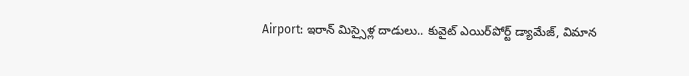Airport: ఇరాన్ మిస్సైళ్ల దాడులు.. కువైట్‌ ఎయిర్‌పోర్ట్ డ్యామేజ్, విమాన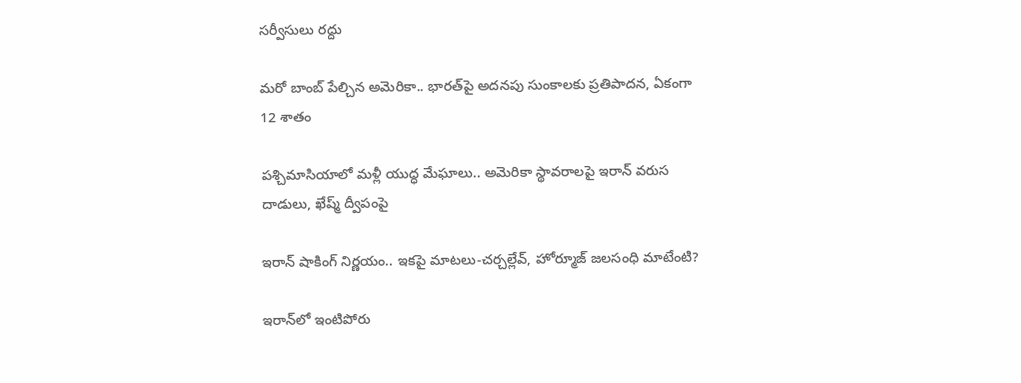సర్వీసులు రద్దు

మరో బాంబ్‌ పేల్చిన అమెరికా.. భారత్‌పై అదనపు సుంకాలకు ప్రతిపాదన, ఏకంగా 12 శాతం

పశ్చిమాసియాలో మళ్లీ యుద్ధ మేఘాలు.. అమెరికా స్థావరాలపై ఇరాన్ వరుస దాడులు, ఖేష్మ్ ద్వీపంపై

ఇరాన్ షాకింగ్ నిర్ణయం.. ఇకపై మాటలు-చర్చల్లేవ్, హోర్మూజ్ జలసంధి మాటేంటి?

ఇరాన్‌లో ఇంటిపోరు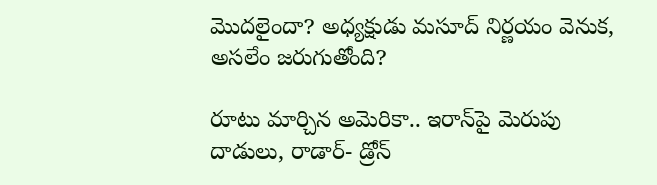మొదలైందా? అధ్యక్షుడు మసూద్‌ నిర్ణయం వెనుక, అసలేం జరుగుతోంది?

రూటు మార్చిన అమెరికా.. ఇరాన్‌పై మెరుపు దాడులు, రాడార్- డ్రోన్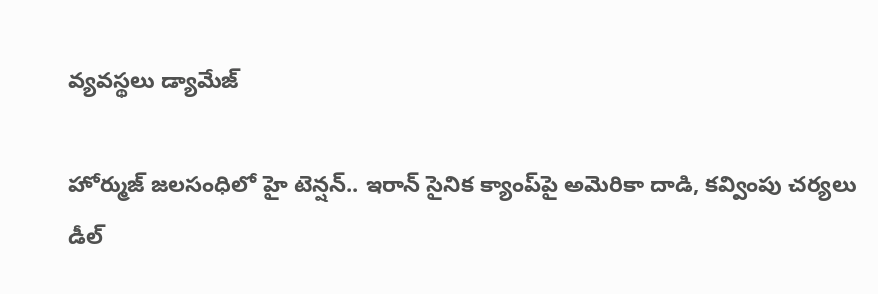వ్యవస్థలు డ్యామేజ్

హోర్ముజ్ జలసంధిలో హై టెన్షన్.. ఇరాన్ సైనిక క్యాంప్‌పై అమెరికా దాడి, కవ్వింపు చర్యలు డీల్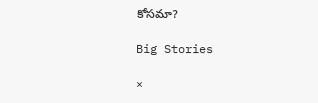కోసమా?

Big Stories

×